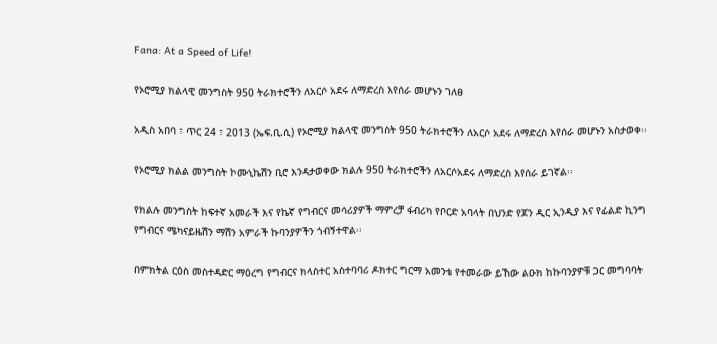Fana: At a Speed of Life!

የኦሮሚያ ክልላዊ መንግስት 950 ትራክተሮችን ለአርሶ አደሩ ለማድረስ እየሰራ መሆኑን ገለፀ

አዲስ አበባ ፣ ጥር 24 ፣ 2013 (ኤፍ.ቢ.ሲ) የኦሮሚያ ክልላዊ መንግስት 950 ትራክተሮችን ለአርሶ አደሩ ለማድረስ እየሰራ መሆኑን አስታወቀ፡፡

የኦሮሚያ ክልል መንግስት ኮሙኒኬሽን ቢሮ እንዳታወቀው ክልሉ 950 ትራክተሮችን ለአርሶአደሩ ለማድረስ እየሰራ ይገኛል፡፡

የክልሉ መንግስት ከፍተኛ አመራች እና የኬኛ የግብርና መሳሪያዎች ማምረቻ ፋብሪካ የቦርድ አባላት በህንድ የጆን ዲር ኢንዲያ እና የፊልድ ኪንግ የግብርና ሜካናይዜሽን ማሽን አምራች ኩባንያዎችን ጎብኝተዋል፡፡

በምክትል ርዕስ መስተዳድር ማዕረግ የግብርና ክላስተር አስተባባሪ ዶክተር ግርማ አመንቴ የተመራው ይኸው ልዑክ ከኩባንያዎቹ ጋር መግባባት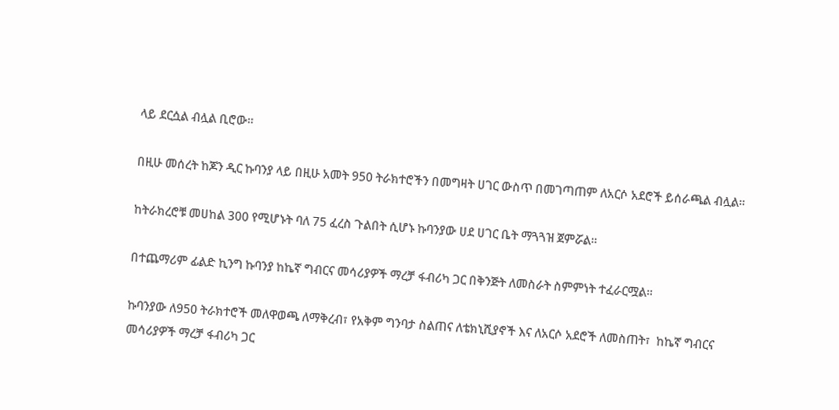ላይ ደርሷል ብሏል ቢሮው፡፡

በዚሁ መሰረት ከጆን ዲር ኩባንያ ላይ በዚሁ አመት 950 ትራክተሮችን በመግዛት ሀገር ውስጥ በመገጣጠም ለአርሶ አደሮች ይሰራጫል ብሏል፡፡

ከትራክረሮቹ መሀከል 300 የሚሆኑት ባለ 75 ፈረስ ጉልበት ሲሆኑ ኩባንያው ሀደ ሀገር ቤት ማጓጓዝ ጀምሯል፡፡

በተጨማሪም ፊልድ ኪንግ ኩባንያ ከኬኛ ግብርና መሳሪያዎች ማረቻ ፋብሪካ ጋር በቅንጅት ለመስራት ስምምነት ተፈራርሟል፡፡

ኩባንያው ለ950 ትራክተሮች መለዋወጫ ለማቅረብ፣ የአቅም ግንባታ ስልጠና ለቴክኒሺያኖች እና ለአርሶ አደሮች ለመስጠት፣  ከኬኛ ግብርና መሳሪያዎች ማረቻ ፋብሪካ ጋር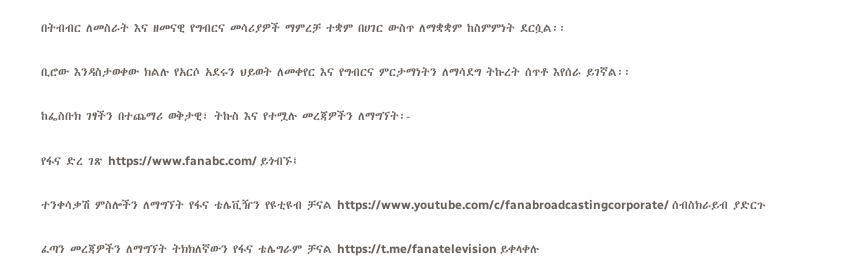በትብብር ለመስራት እና ዘመናዊ የግብርና መሳሪያዎች ማምረቻ ተቋም በሀገር ውስጥ ለማቋቋም ከስምምነት ደርሷል፡፡

ቢሮው እንዳስታወቀው ክልሉ የአርሶ አደሩን ህይወት ለመቀየር እና የግብርና ምርታማነትን ለማሳደግ ትኩረት ሰጥቶ እየሰራ ይገኛል፡፡

ከፌስቡክ ገፃችን በተጨማሪ ወቅታዊ፣ ትኩስ እና የተሟሉ መረጃዎችን ለማግኘት፡-

የፋና ድረ ገጽ https://www.fanabc.com/ ይጎብኙ፤

ተንቀሳቃሽ ምስሎችን ለማግኘት የፋና ቴሌቪዥን የዩቲዩብ ቻናል https://www.youtube.com/c/fanabroadcastingcorporate/ ሰብስክራይብ ያድርጉ

ፈጣን መረጃዎችን ለማግኘት ትክክለኛውን የፋና ቴሌግራም ቻናል https://t.me/fanatelevision ይቀላቀሉ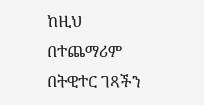ከዚህ በተጨማሪም በትዊተር ገጻችን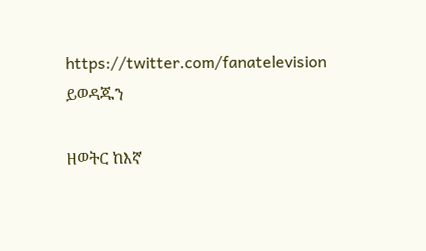https://twitter.com/fanatelevision ይወዳጁን

ዘወትር ከእኛ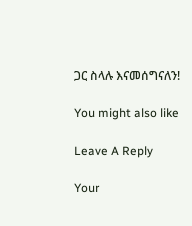ጋር ስላሉ እናመሰግናለን!

You might also like

Leave A Reply

Your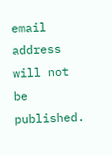email address will not be published.